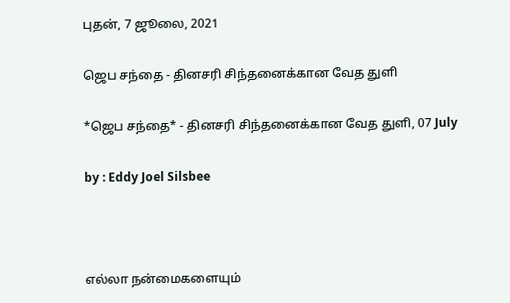புதன், 7 ஜூலை, 2021

ஜெப சந்தை - தினசரி சிந்தனைக்கான வேத துளி

*ஜெப சந்தை* - தினசரி சிந்தனைக்கான வேத துளி, 07 July

by : Eddy Joel Silsbee



எல்லா நன்மைகளையும்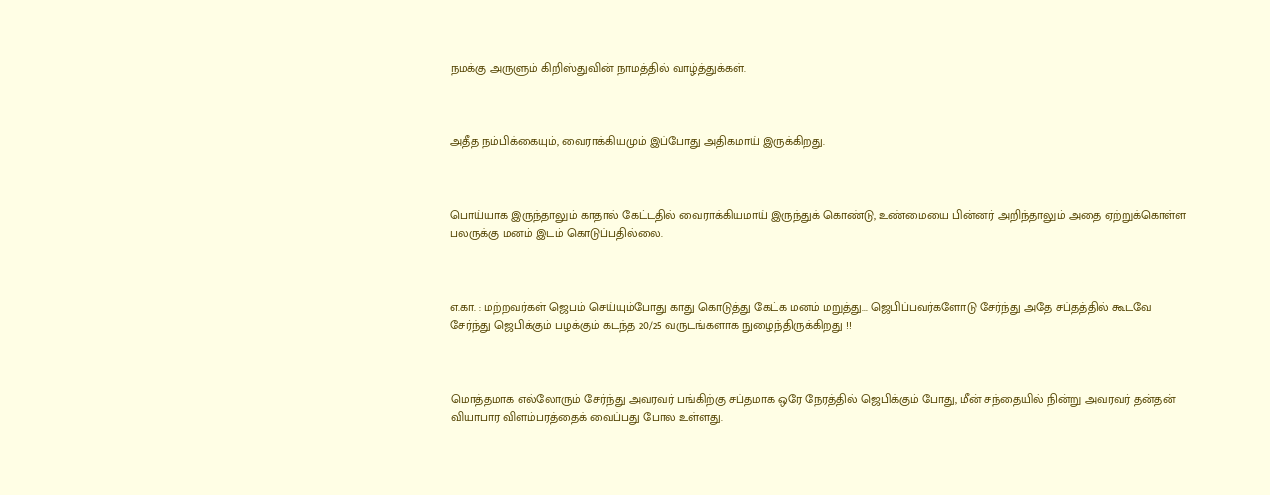நமக்கு அருளும் கிறிஸ்துவின் நாமத்தில் வாழ்த்துக்கள்.



அதீத நம்பிக்கையும், வைராக்கியமும் இப்போது அதிகமாய் இருக்கிறது.



பொய்யாக இருந்தாலும் காதால் கேட்டதில் வைராக்கியமாய் இருந்துக் கொண்டு, உண்மையை பின்னர் அறிந்தாலும் அதை ஏற்றுக்கொள்ள பலருக்கு மனம் இடம் கொடுப்பதில்லை.



எ.கா. : மற்றவர்கள் ஜெபம் செய்யும்போது காது கொடுத்து கேட்க மனம் மறுத்து... ஜெபிப்பவர்களோடு சேர்ந்து அதே சப்தத்தில் கூடவே சேர்ந்து ஜெபிக்கும் பழக்கும் கடந்த 20/25 வருடங்களாக நுழைந்திருக்கிறது !!



மொத்தமாக எல்லோரும் சேர்ந்து அவரவர் பங்கிற்கு சப்தமாக ஒரே நேரத்தில் ஜெபிக்கும் போது, மீன் சந்தையில் நின்று அவரவர் தன்தன் வியாபார விளம்பரத்தைக் வைப்பது போல உள்ளது.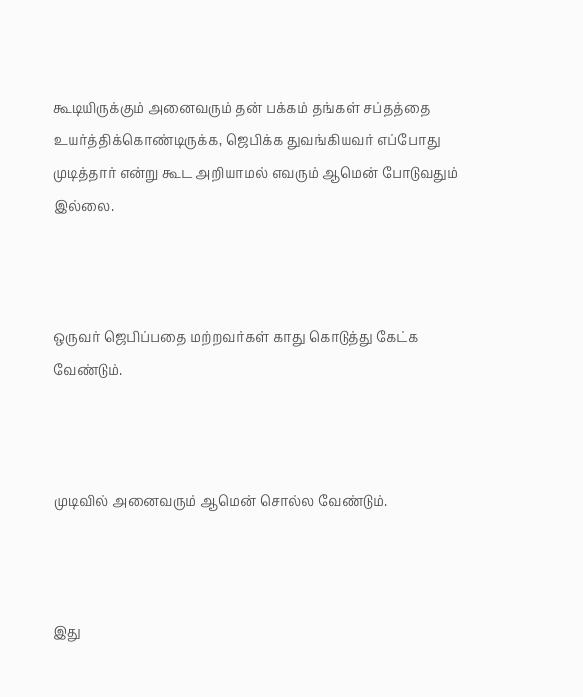கூடியிருக்கும் அனைவரும் தன் பக்கம் தங்கள் சப்தத்தை உயர்த்திக்கொண்டிருக்க, ஜெபிக்க துவங்கியவர் எப்போது முடித்தார் என்று கூட அறியாமல் எவரும் ஆமென் போடுவதும் இல்லை.



ஒருவர் ஜெபிப்பதை மற்றவர்கள் காது கொடுத்து கேட்க வேண்டும்.



முடிவில் அனைவரும் ஆமென் சொல்ல வேண்டும்.



இது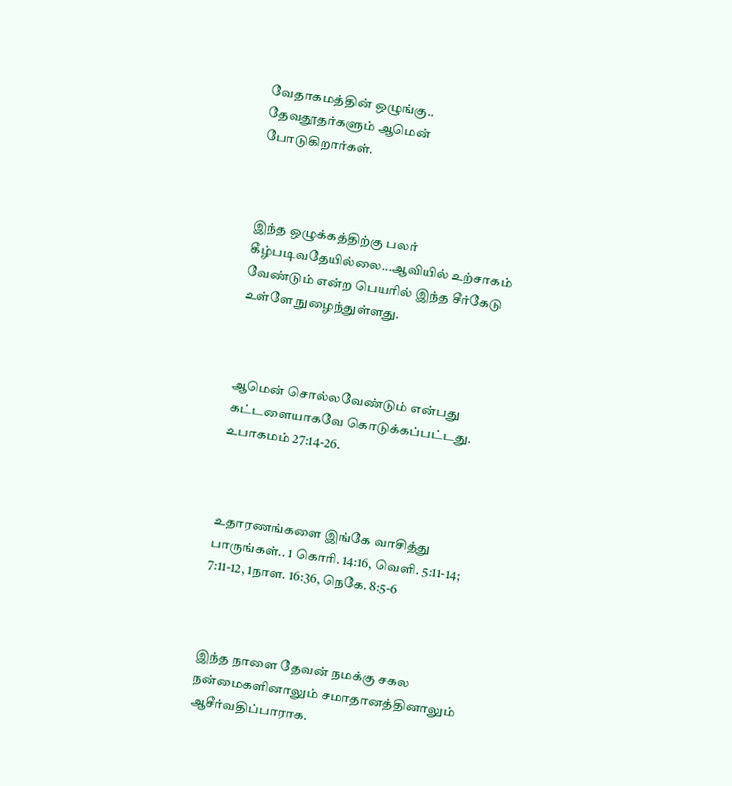வேதாகமத்தின் ஒழுங்கு.. தேவதூதர்களும் ஆமென் போடுகிறார்கள்.



இந்த ஒழுக்கத்திற்கு பலர் கீழ்படிவதேயில்லை...ஆவியில் உற்சாகம் வேண்டும் என்ற பெயரில் இந்த சீர்கேடு உள்ளே நுழைந்துள்ளது.



ஆமென் சொல்லவேண்டும் என்பது கட்டளையாகவே கொடுக்கப்பட்டது. உபாகமம் 27:14-26.



உதாரணங்களை இங்கே வாசித்து பாருங்கள்.. 1 கொரி. 14:16, வெளி. 5:11-14;  7:11-12, 1நாள. 16:36, நெகே. 8:5-6



இந்த நாளை தேவன் நமக்கு சகல நன்மைகளினாலும் சமாதானத்தினாலும் ஆசீர்வதிப்பாராக.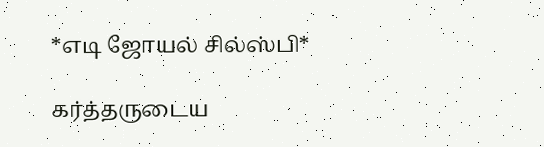*எடி ஜோயல் சில்ஸ்பி*

கர்த்தருடைய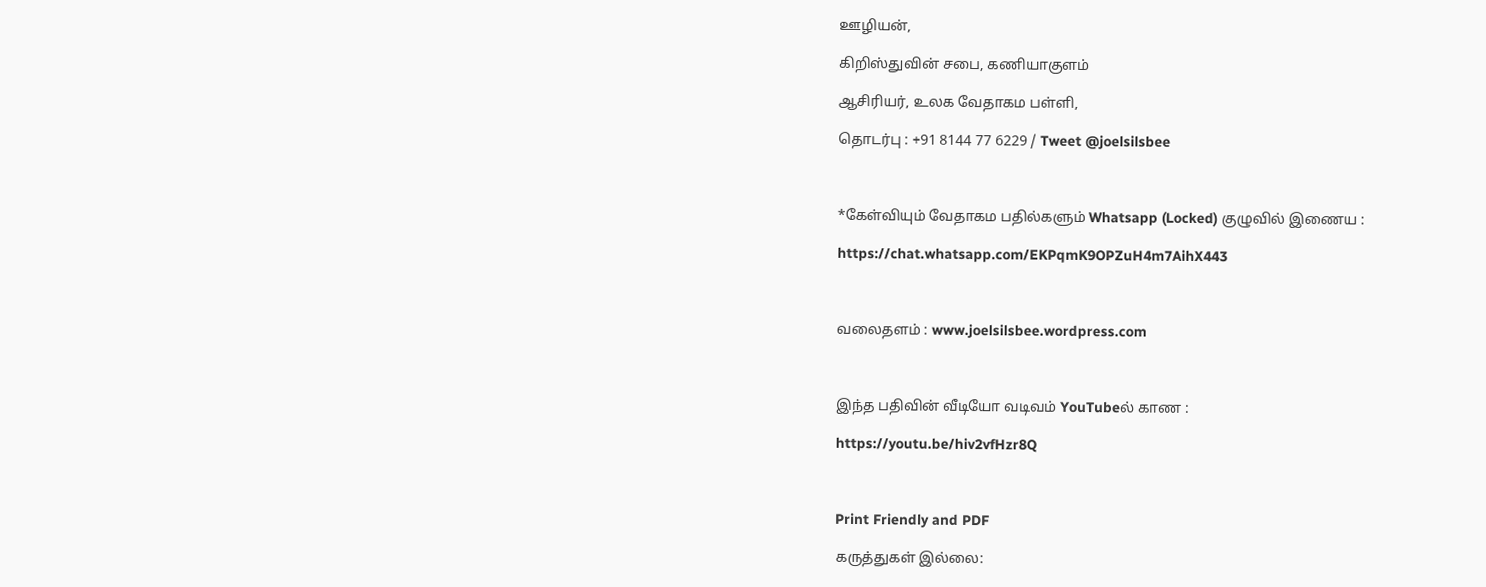ஊழியன்,

கிறிஸ்துவின் சபை, கணியாகுளம்

ஆசிரியர், உலக வேதாகம பள்ளி,

தொடர்பு : +91 8144 77 6229 / Tweet @joelsilsbee



*கேள்வியும் வேதாகம பதில்களும் Whatsapp (Locked) குழுவில் இணைய :

https://chat.whatsapp.com/EKPqmK9OPZuH4m7AihX443



வலைதளம் : www.joelsilsbee.wordpress.com



இந்த பதிவின் வீடியோ வடிவம் YouTubeல் காண :

https://youtu.be/hiv2vfHzr8Q



Print Friendly and PDF

கருத்துகள் இல்லை: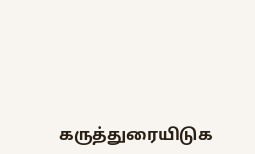கருத்துரையிடுக